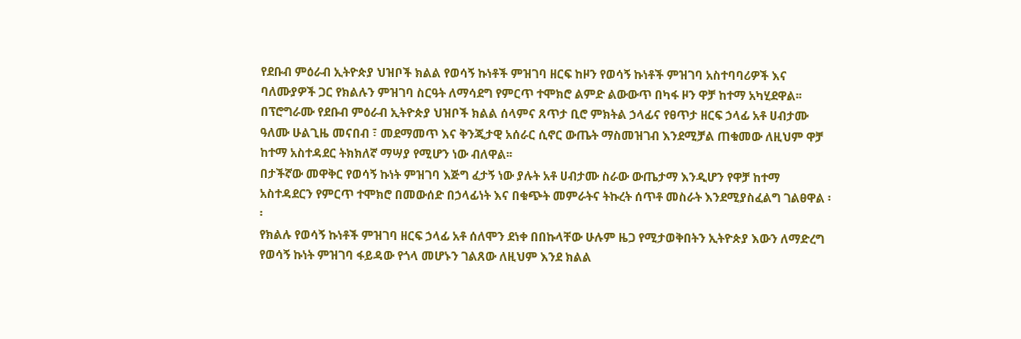የደቡብ ምዕራብ ኢትዮጵያ ህዝቦች ክልል የወሳኝ ኩነቶች ምዝገባ ዘርፍ ከዞን የወሳኝ ኩነቶች ምዝገባ አስተባባሪዎች እና ባለሙያዎች ጋር የክልሉን ምዝገባ ስርዓት ለማሳደግ የምርጥ ተሞክሮ ልምድ ልውውጥ በካፋ ዞን ዋቻ ከተማ አካሂደዋል፡፡
በፕሮግራሙ የደቡብ ምዕራብ ኢትዮጵያ ህዝቦች ክልል ሰላምና ጸጥታ ቢሮ ምክትል ኃላፊና የፀጥታ ዘርፍ ኃላፊ አቶ ሀብታሙ ዓለሙ ሁልጊዜ መናበብ ፣ መደማመጥ እና ቅንጂታዊ አሰራር ሲኖር ውጤት ማስመዝገብ እንደሚቻል ጠቁመው ለዚህም ዋቻ ከተማ አስተዳደር ትክክለኛ ማሣያ የሚሆን ነው ብለዋል፡፡
በታችኛው መዋቅር የወሳኝ ኩነት ምዝገባ እጅግ ፈታኝ ነው ያሉት አቶ ሀብታሙ ስራው ውጤታማ እንዲሆን የዋቻ ከተማ አስተዳደርን የምርጥ ተሞክሮ በመውሰድ በኃላፊነት እና በቁጭት መምራትና ትኩረት ሰጥቶ መስራት እንደሚያስፈልግ ገልፀዋል ፡፡
የክልሉ የወሳኝ ኩነቶች ምዝገባ ዘርፍ ኃላፊ አቶ ሰለሞን ደነቀ በበኩላቸው ሁሉም ዜጋ የሚታወቅበትን ኢትዮጵያ እውን ለማድረግ የወሳኝ ኩነት ምዝገባ ፋይዳው የጎላ መሆኑን ገልጸው ለዚህም እንደ ክልል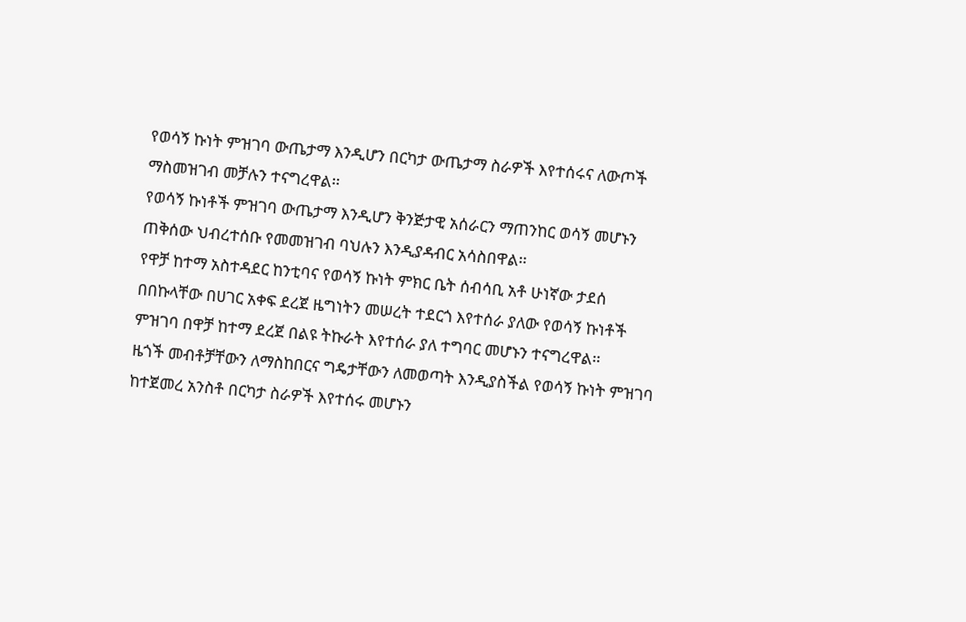የወሳኝ ኩነት ምዝገባ ውጤታማ እንዲሆን በርካታ ውጤታማ ስራዎች እየተሰሩና ለውጦች ማስመዝገብ መቻሉን ተናግረዋል፡፡
የወሳኝ ኩነቶች ምዝገባ ውጤታማ እንዲሆን ቅንጅታዊ አሰራርን ማጠንከር ወሳኝ መሆኑን ጠቅሰው ህብረተሰቡ የመመዝገብ ባህሉን እንዲያዳብር አሳስበዋል፡፡
የዋቻ ከተማ አስተዳደር ከንቲባና የወሳኝ ኩነት ምክር ቤት ሰብሳቢ አቶ ሁነኛው ታደሰ በበኩላቸው በሀገር አቀፍ ደረጀ ዜግነትን መሠረት ተደርጎ እየተሰራ ያለው የወሳኝ ኩነቶች ምዝገባ በዋቻ ከተማ ደረጀ በልዩ ትኩራት እየተሰራ ያለ ተግባር መሆኑን ተናግረዋል፡፡
ዜጎች መብቶቻቸውን ለማስከበርና ግዴታቸውን ለመወጣት እንዲያስችል የወሳኝ ኩነት ምዝገባ ከተጀመረ አንስቶ በርካታ ስራዎች እየተሰሩ መሆኑን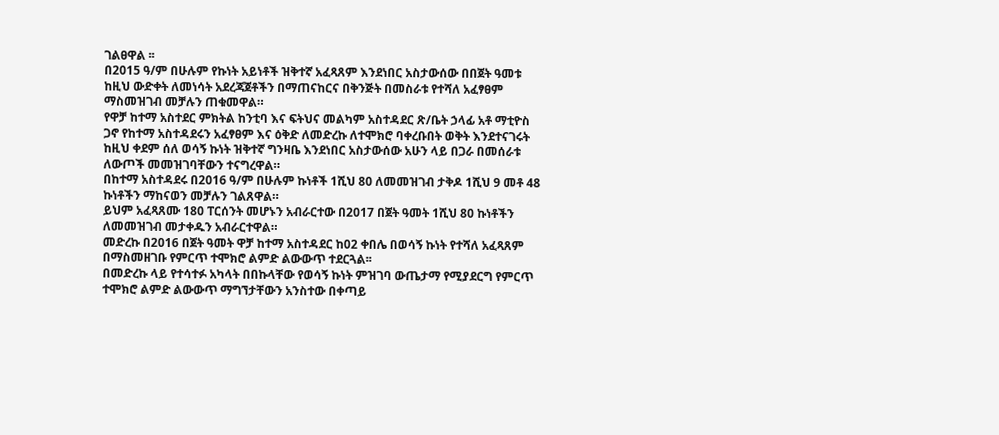ገልፀዋል ፡፡
በ2015 ዓ/ም በሁሉም የኩነት አይነቶች ዝቅተኛ አፈጻጸም እንደነበር አስታውሰው በበጀት ዓመቱ ከዚህ ውድቀት ለመነሳት አደረጃጀቶችን በማጠናከርና በቅንጅት በመስራቱ የተሻለ አፈፃፀም ማስመዝገብ መቻሉን ጠቁመዋል።
የዋቻ ከተማ አስተደር ምክትል ከንቲባ እና ፍትህና መልካም አስተዳደር ጽ/ቤት ኃላፊ አቶ ማቲዮስ ጋኖ የከተማ አስተዳደሩን አፈፃፀም እና ዕቅድ ለመድረኩ ለተሞክሮ ባቀረቡበት ወቅት እንደተናገሩት ከዚህ ቀደም ሰለ ወሳኝ ኩነት ዝቅተኛ ግንዛቤ እንደነበር አስታውሰው አሁን ላይ በጋራ በመሰራቱ ለውጦች መመዝገባቸውን ተናግረዋል።
በከተማ አስተዳደሩ በ2016 ዓ/ም በሁሉም ኩነቶች 1ሺህ 80 ለመመዝገብ ታቅዶ 1ሺህ 9 መቶ 48 ኩነቶችን ማከናወን መቻሉን ገልጸዋል።
ይህም አፈጻጸሙ 180 ፐርሰንት መሆኑን አብራርተው በ2017 በጀት ዓመት 1ሺህ 80 ኩነቶችን ለመመዝገብ መታቀዱን አብራርተዋል።
መድረኩ በ2016 በጀት ዓመት ዋቻ ከተማ አስተዳደር ከ02 ቀበሌ በወሳኝ ኩነት የተሻለ አፈጻጸም በማስመዘገቡ የምርጥ ተሞክሮ ልምድ ልውውጥ ተደርጓል፡፡
በመድረኩ ላይ የተሳተፉ አካላት በበኩላቸው የወሳኝ ኩነት ምዝገባ ውጤታማ የሚያደርግ የምርጥ ተሞክሮ ልምድ ልውውጥ ማግኘታቸውን አንስተው በቀጣይ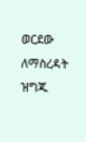ወርደው ለማስረዳት ዝግጁ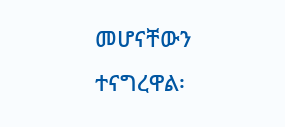መሆናቸውን ተናግረዋል፡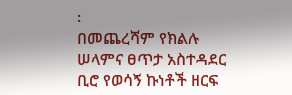፡
በመጨረሻም የክልሉ ሠላምና ፀጥታ አስተዳደር ቢሮ የወሳኝ ኩነቶች ዘርፍ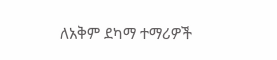ለአቅም ደካማ ተማሪዎች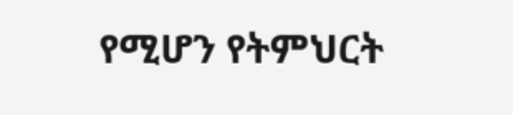የሚሆን የትምህርት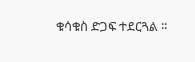ቁሳቁስ ድጋፍ ተደርጓል ፡፡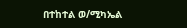በተከተል ወ/ሚካኤል